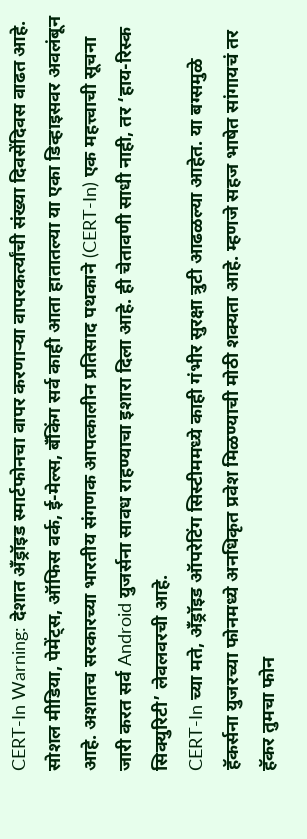CERT-In Warning: देशात अँड्रॉइड स्मार्टफोनचा वापर करणाऱ्या वापरकर्त्यांची संख्या दिवसेंदिवस वाढत आहे. सोशल मीडिया, पेमेंट्स, ऑफिस वर्क, ई-मेल्स, बँकिंग सर्व काही आता हातातल्या या एका डिव्हाइसवर अवलंबून आहे. अशातच सरकारच्या भारतीय संगणक आपत्कालीन प्रतिसाद पथकाने (CERT-In) एक महत्त्वाची सूचना जारी करत सर्व Android युजर्सना सावध राहण्याचा इशारा दिला आहे. ही चेतावणी साधी नाही, तर ‘हाय-रिस्क सिक्युरिटी’ लेवलवरची आहे.
CERT-In च्या मते, अँड्रॉइड ऑपरेटिंग सिस्टीममध्ये काही गंभीर सुरक्षा त्रुटी आढळल्या आहेत. या बग्समुळे हॅकर्सना युजरच्या फोनमध्ये अनधिकृत प्रवेश मिळण्याची मोठी शक्यता आहे. म्हणजे सहज भाषेत सांगायचं तर हॅकर तुमचा फोन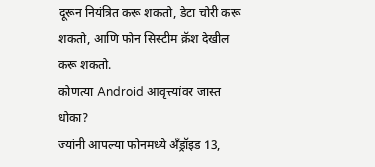दूरून नियंत्रित करू शकतो, डेटा चोरी करू शकतो, आणि फोन सिस्टीम क्रॅश देखील करू शकतो.
कोणत्या Android आवृत्त्यांवर जास्त धोका?
ज्यांनी आपल्या फोनमध्ये अँड्रॉइड 13,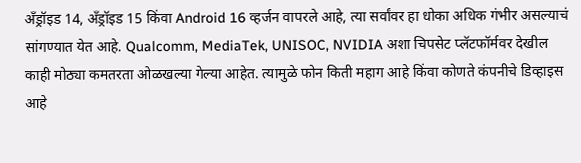अँड्रॉइड 14, अँड्रॉइड 15 किंवा Android 16 व्हर्जन वापरले आहे, त्या सर्वांवर हा धोका अधिक गंभीर असल्याचं सांगण्यात येत आहे. Qualcomm, MediaTek, UNISOC, NVIDIA अशा चिपसेट प्लॅटफॉर्मवर देखील काही मोठ्या कमतरता ओळखल्या गेल्या आहेत. त्यामुळे फोन किती महाग आहे किंवा कोणते कंपनीचे डिव्हाइस आहे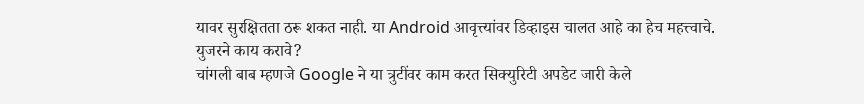यावर सुरक्षितता ठरू शकत नाही. या Android आवृत्त्यांवर डिव्हाइस चालत आहे का हेच महत्त्वाचे.
युजरने काय करावे?
चांगली बाब म्हणजे Google ने या त्रुटींवर काम करत सिक्युरिटी अपडेट जारी केले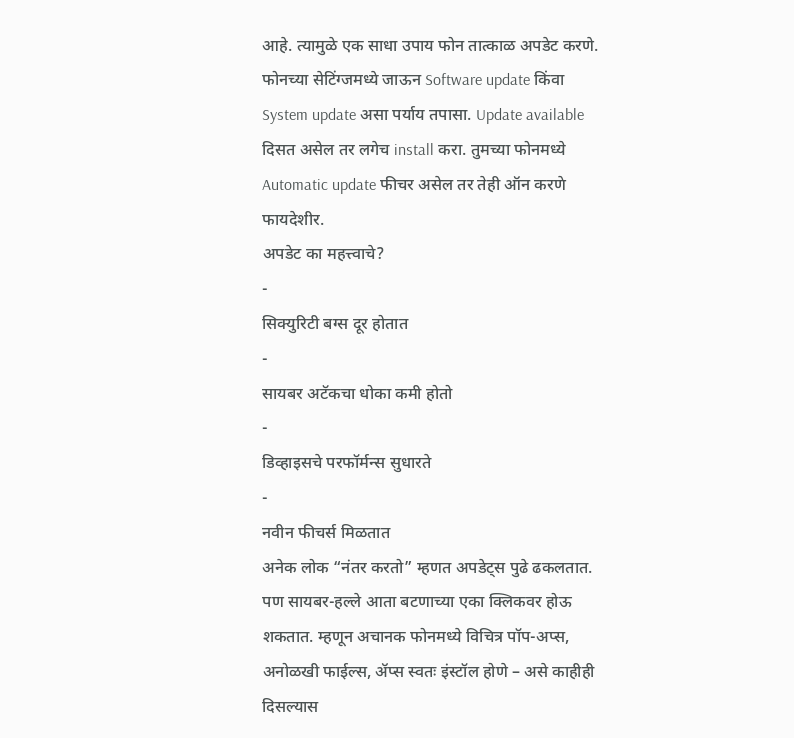आहे. त्यामुळे एक साधा उपाय फोन तात्काळ अपडेट करणे.
फोनच्या सेटिंग्जमध्ये जाऊन Software update किंवा System update असा पर्याय तपासा. Update available दिसत असेल तर लगेच install करा. तुमच्या फोनमध्ये Automatic update फीचर असेल तर तेही ऑन करणे फायदेशीर.
अपडेट का महत्त्वाचे?
-
सिक्युरिटी बग्स दूर होतात
-
सायबर अटॅकचा धोका कमी होतो
-
डिव्हाइसचे परफॉर्मन्स सुधारते
-
नवीन फीचर्स मिळतात
अनेक लोक “नंतर करतो” म्हणत अपडेट्स पुढे ढकलतात. पण सायबर-हल्ले आता बटणाच्या एका क्लिकवर होऊ शकतात. म्हणून अचानक फोनमध्ये विचित्र पॉप-अप्स, अनोळखी फाईल्स, ॲप्स स्वतः इंस्टॉल होणे – असे काहीही दिसल्यास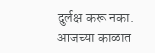दुर्लक्ष करू नका.
आजच्या काळात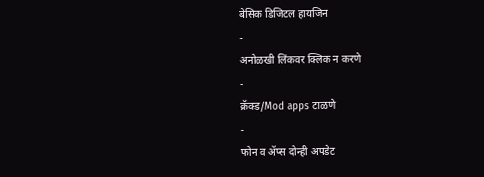बेसिक डिजिटल हायजिन
-
अनोळखी लिंकवर क्लिक न करणे
-
क्रॅक्ड/Mod apps टाळणे
-
फोन व ॲप्स दोन्ही अपडेट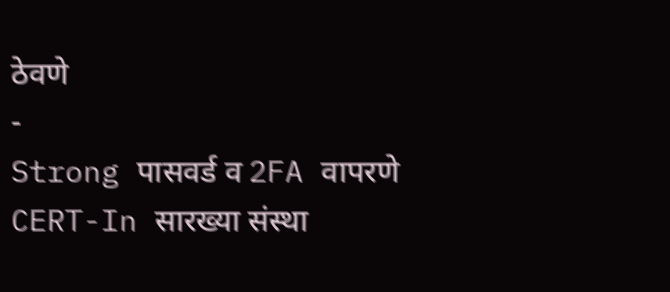ठेवणे
-
Strong पासवर्ड व 2FA वापरणे
CERT-In सारख्या संस्था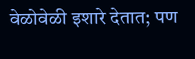वेळोवेळी इशारे देतात; पण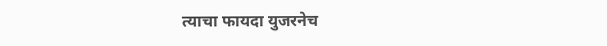त्याचा फायदा युजरनेच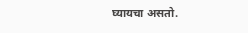घ्यायचा असतो.